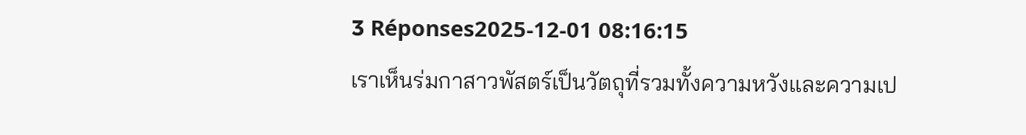3 Réponses2025-12-01 08:16:15
เราเห็นร่มกาสาวพัสตร์เป็นวัตถุที่รวมทั้งความหวังและความเป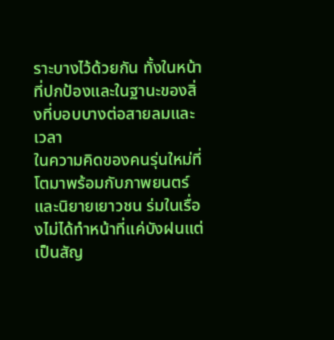ราะบางไว้ด้วยกัน ทั้งในหน้าที่ปกป้องและในฐานะของสิ่งที่บอบบางต่อสายลมและเวลา
ในความคิดของคนรุ่นใหม่ที่โตมาพร้อมกับภาพยนตร์และนิยายเยาวชน ร่มในเรื่องไม่ได้ทำหน้าที่แค่บังฝนแต่เป็นสัญ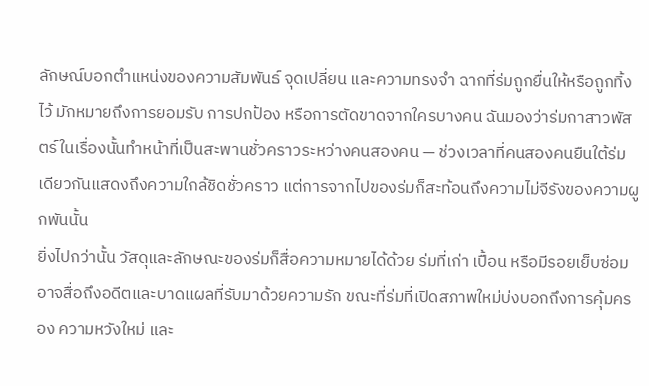ลักษณ์บอกตำแหน่งของความสัมพันธ์ จุดเปลี่ยน และความทรงจำ ฉากที่ร่มถูกยื่นให้หรือถูกทิ้งไว้ มักหมายถึงการยอมรับ การปกป้อง หรือการตัดขาดจากใครบางคน ฉันมองว่าร่มกาสาวพัสตร์ในเรื่องนั้นทำหน้าที่เป็นสะพานชั่วคราวระหว่างคนสองคน — ช่วงเวลาที่คนสองคนยืนใต้ร่มเดียวกันแสดงถึงความใกล้ชิดชั่วคราว แต่การจากไปของร่มก็สะท้อนถึงความไม่จีรังของความผูกพันนั้น
ยิ่งไปกว่านั้น วัสดุและลักษณะของร่มก็สื่อความหมายได้ด้วย ร่มที่เก่า เปื้อน หรือมีรอยเย็บซ่อม อาจสื่อถึงอดีตและบาดแผลที่รับมาด้วยความรัก ขณะที่ร่มที่เปิดสภาพใหม่บ่งบอกถึงการคุ้มครอง ความหวังใหม่ และ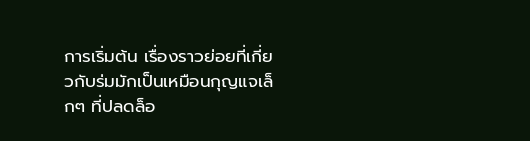การเริ่มต้น เรื่องราวย่อยที่เกี่ยวกับร่มมักเป็นเหมือนกุญแจเล็กๆ ที่ปลดล็อ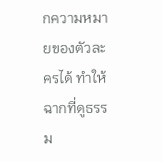กความหมายของตัวละครได้ ทำให้ฉากที่ดูธรรม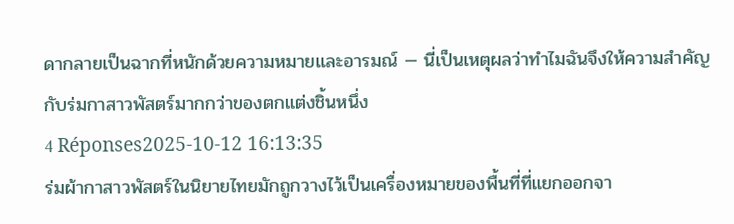ดากลายเป็นฉากที่หนักด้วยความหมายและอารมณ์ — นี่เป็นเหตุผลว่าทำไมฉันจึงให้ความสำคัญกับร่มกาสาวพัสตร์มากกว่าของตกแต่งชิ้นหนึ่ง
4 Réponses2025-10-12 16:13:35
ร่มผ้ากาสาวพัสตร์ในนิยายไทยมักถูกวางไว้เป็นเครื่องหมายของพื้นที่ที่แยกออกจา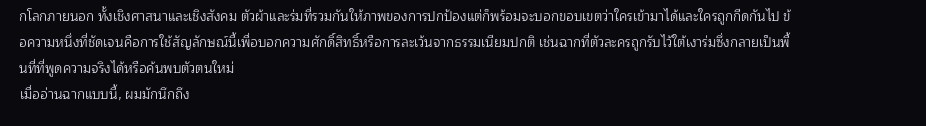กโลกภายนอก ทั้งเชิงศาสนาและเชิงสังคม ตัวผ้าและร่มที่รวมกันให้ภาพของการปกป้องแต่ก็พร้อมจะบอกขอบเขตว่าใครเข้ามาได้และใครถูกกีดกันไป ข้อความหนึ่งที่ชัดเจนคือการใช้สัญลักษณ์นี้เพื่อบอกความศักดิ์สิทธิ์หรือการละเว้นจากธรรมเนียมปกติ เช่นฉากที่ตัวละครถูกรับไว้ใต้เงาร่มซึ่งกลายเป็นพื้นที่ที่พูดความจริงได้หรือค้นพบตัวตนใหม่
เมื่ออ่านฉากแบบนี้, ผมมักนึกถึง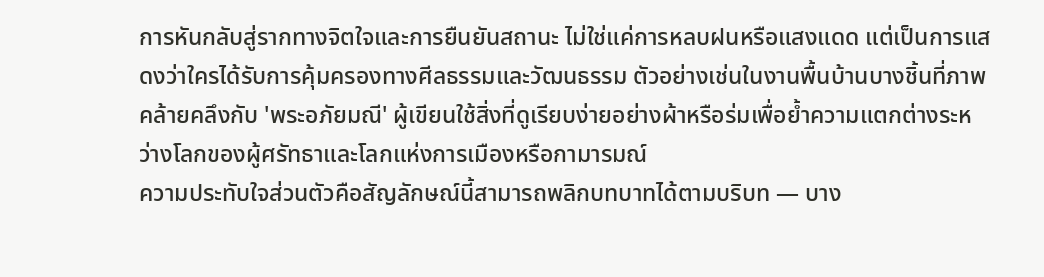การหันกลับสู่รากทางจิตใจและการยืนยันสถานะ ไม่ใช่แค่การหลบฝนหรือแสงแดด แต่เป็นการแสดงว่าใครได้รับการคุ้มครองทางศีลธรรมและวัฒนธรรม ตัวอย่างเช่นในงานพื้นบ้านบางชิ้นที่ภาพคล้ายคลึงกับ 'พระอภัยมณี' ผู้เขียนใช้สิ่งที่ดูเรียบง่ายอย่างผ้าหรือร่มเพื่อย้ำความแตกต่างระหว่างโลกของผู้ศรัทธาและโลกแห่งการเมืองหรือกามารมณ์
ความประทับใจส่วนตัวคือสัญลักษณ์นี้สามารถพลิกบทบาทได้ตามบริบท — บาง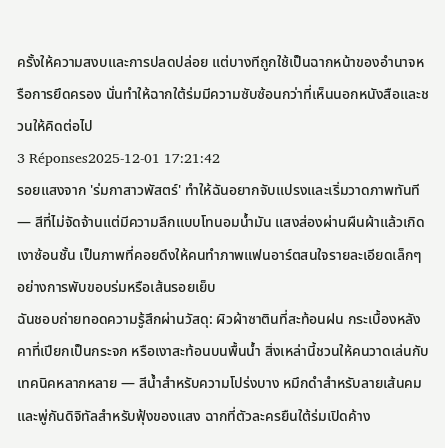ครั้งให้ความสงบและการปลดปล่อย แต่บางทีถูกใช้เป็นฉากหน้าของอำนาจหรือการยึดครอง นั่นทำให้ฉากใต้ร่มมีความซับซ้อนกว่าที่เห็นนอกหนังสือและชวนให้คิดต่อไป
3 Réponses2025-12-01 17:21:42
รอยแสงจาก 'ร่มกาสาวพัสตร์' ทำให้ฉันอยากจับแปรงและเริ่มวาดภาพทันที — สีที่ไม่จัดจ้านแต่มีความลึกแบบโทนอมน้ำมัน แสงส่องผ่านผืนผ้าแล้วเกิดเงาซ้อนชั้น เป็นภาพที่คอยดึงให้คนทำภาพแฟนอาร์ตสนใจรายละเอียดเล็กๆ อย่างการพับขอบร่มหรือเส้นรอยเย็บ
ฉันชอบถ่ายทอดความรู้สึกผ่านวัสดุ: ผิวผ้าซาตินที่สะท้อนฝน กระเบื้องหลังคาที่เปียกเป็นกระจก หรือเงาสะท้อนบนพื้นน้ำ สิ่งเหล่านี้ชวนให้คนวาดเล่นกับเทคนิคหลากหลาย — สีน้ำสำหรับความโปร่งบาง หมึกดำสำหรับลายเส้นคม และพู่กันดิจิทัลสำหรับฟุ้งของแสง ฉากที่ตัวละครยืนใต้ร่มเปิดค้าง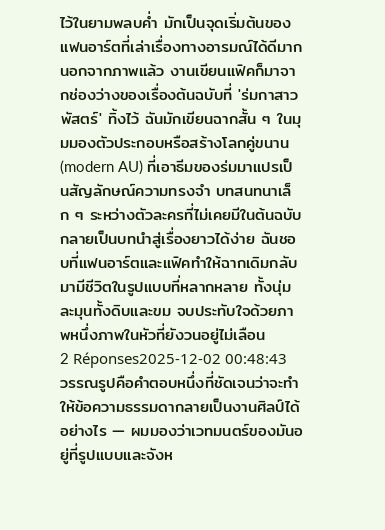ไว้ในยามพลบค่ำ มักเป็นจุดเริ่มต้นของแฟนอาร์ตที่เล่าเรื่องทางอารมณ์ได้ดีมาก
นอกจากภาพแล้ว งานเขียนแฟิคก็มาจากช่องว่างของเรื่องต้นฉบับที่ 'ร่มกาสาวพัสตร์' ทิ้งไว้ ฉันมักเขียนฉากสั้น ๆ ในมุมมองตัวประกอบหรือสร้างโลกคู่ขนาน (modern AU) ที่เอาธีมของร่มมาแปรเป็นสัญลักษณ์ความทรงจำ บทสนทนาเล็ก ๆ ระหว่างตัวละครที่ไม่เคยมีในต้นฉบับกลายเป็นบทนำสู่เรื่องยาวได้ง่าย ฉันชอบที่แฟนอาร์ตและแฟิคทำให้ฉากเดิมกลับมามีชีวิตในรูปแบบที่หลากหลาย ทั้งนุ่มละมุนทั้งดิบและขม จบประทับใจด้วยภาพหนึ่งภาพในหัวที่ยังวนอยู่ไม่เลือน
2 Réponses2025-12-02 00:48:43
วรรณรูปคือคำตอบหนึ่งที่ชัดเจนว่าจะทำให้ข้อความธรรมดากลายเป็นงานศิลป์ได้อย่างไร — ผมมองว่าเวทมนตร์ของมันอยู่ที่รูปแบบและจังห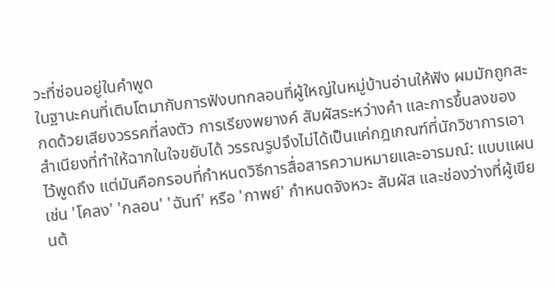วะที่ซ่อนอยู่ในคำพูด
ในฐานะคนที่เติบโตมากับการฟังบทกลอนที่ผู้ใหญ่ในหมู่บ้านอ่านให้ฟัง ผมมักถูกสะกดด้วยเสียงวรรคที่ลงตัว การเรียงพยางค์ สัมผัสระหว่างคำ และการขึ้นลงของสำเนียงที่ทำให้ฉากในใจขยับได้ วรรณรูปจึงไม่ได้เป็นแค่กฎเกณฑ์ที่นักวิชาการเอาไว้พูดถึง แต่มันคือกรอบที่กำหนดวิธีการสื่อสารความหมายและอารมณ์: แบบแผนเช่น 'โคลง' 'กลอน' 'ฉันท์' หรือ 'กาพย์' กำหนดจังหวะ สัมผัส และช่องว่างที่ผู้เขียนต้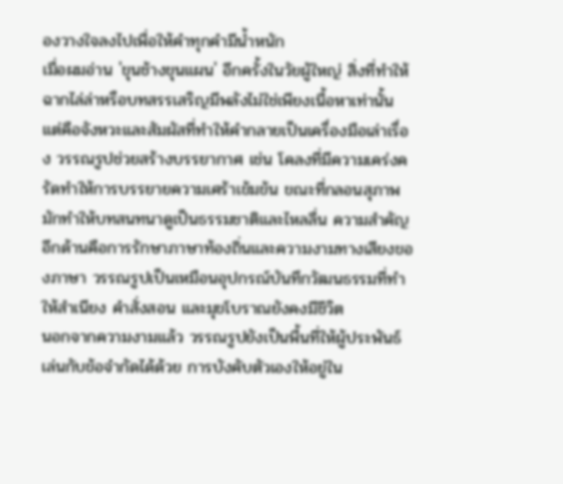องวางใจลงไปเพื่อให้คำทุกคำมีน้ำหนัก
เมื่อผมอ่าน 'ขุนช้างขุนแผน' อีกครั้งในวัยผู้ใหญ่ สิ่งที่ทำให้ฉากไล่ล่าหรือบทสรรเสริญมีพลังไม่ใช่เพียงเนื้อหาเท่านั้น แต่คือจังหวะและสัมผัสที่ทำให้คำกลายเป็นเครื่องมือเล่าเรื่อง วรรณรูปช่วยสร้างบรรยากาศ เช่น โคลงที่มีความเคร่งครัดทำให้การบรรยายความเศร้าเข้มข้น ขณะที่กลอนสุภาพมักทำให้บทสนทนาดูเป็นธรรมชาติและไหลลื่น ความสำคัญอีกด้านคือการรักษาภาษาท้องถิ่นและความงามทางเสียงของภาษา วรรณรูปเป็นเหมือนอุปกรณ์บันทึกวัฒนธรรมที่ทำให้สำเนียง คำสั่งสอน และมุขโบราณยังคงมีชีวิต
นอกจากความงามแล้ว วรรณรูปยังเป็นพื้นที่ให้ผู้ประพันธ์เล่นกับข้อจำกัดได้ด้วย การบังคับตัวเองให้อยู่ใน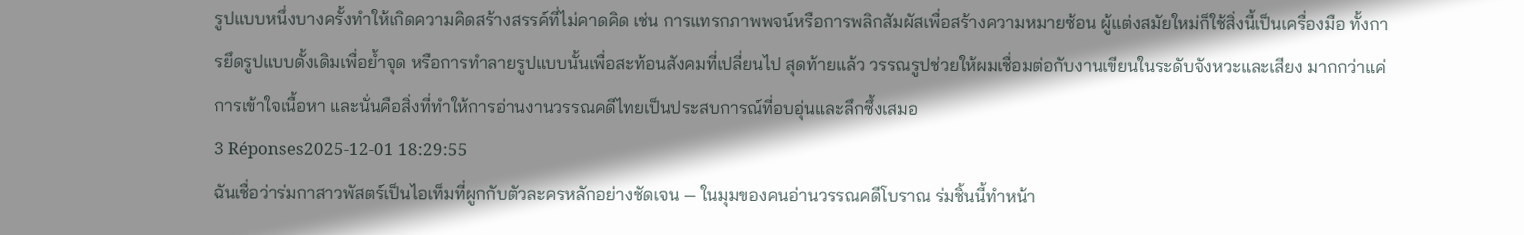รูปแบบหนึ่งบางครั้งทำให้เกิดความคิดสร้างสรรค์ที่ไม่คาดคิด เช่น การแทรกภาพพจน์หรือการพลิกสัมผัสเพื่อสร้างความหมายซ้อน ผู้แต่งสมัยใหม่ก็ใช้สิ่งนี้เป็นเครื่องมือ ทั้งการยึดรูปแบบดั้งเดิมเพื่อย้ำจุด หรือการทำลายรูปแบบนั้นเพื่อสะท้อนสังคมที่เปลี่ยนไป สุดท้ายแล้ว วรรณรูปช่วยให้ผมเชื่อมต่อกับงานเขียนในระดับจังหวะและเสียง มากกว่าแค่การเข้าใจเนื้อหา และนั่นคือสิ่งที่ทำให้การอ่านงานวรรณคดีไทยเป็นประสบการณ์ที่อบอุ่นและลึกซึ้งเสมอ
3 Réponses2025-12-01 18:29:55
ฉันเชื่อว่าร่มกาสาวพัสตร์เป็นไอเท็มที่ผูกกับตัวละครหลักอย่างชัดเจน — ในมุมของคนอ่านวรรณคดีโบราณ ร่มชิ้นนี้ทำหน้า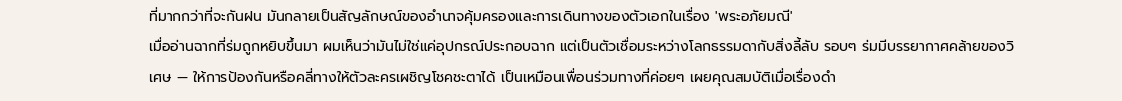ที่มากกว่าที่จะกันฝน มันกลายเป็นสัญลักษณ์ของอำนาจคุ้มครองและการเดินทางของตัวเอกในเรื่อง 'พระอภัยมณี'
เมื่ออ่านฉากที่ร่มถูกหยิบขึ้นมา ผมเห็นว่ามันไม่ใช่แค่อุปกรณ์ประกอบฉาก แต่เป็นตัวเชื่อมระหว่างโลกธรรมดากับสิ่งลี้ลับ รอบๆ ร่มมีบรรยากาศคล้ายของวิเศษ — ให้การป้องกันหรือคลี่ทางให้ตัวละครเผชิญโชคชะตาได้ เป็นเหมือนเพื่อนร่วมทางที่ค่อยๆ เผยคุณสมบัติเมื่อเรื่องดำ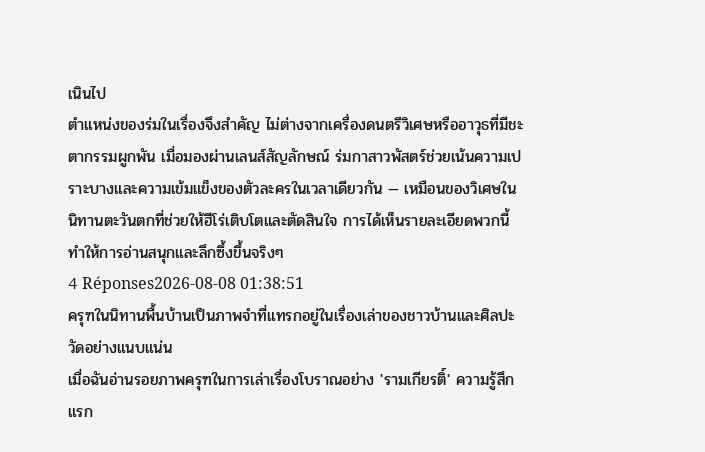เนินไป
ตำแหน่งของร่มในเรื่องจึงสำคัญ ไม่ต่างจากเครื่องดนตรีวิเศษหรืออาวุธที่มีชะตากรรมผูกพัน เมื่อมองผ่านเลนส์สัญลักษณ์ ร่มกาสาวพัสตร์ช่วยเน้นความเปราะบางและความเข้มแข็งของตัวละครในเวลาเดียวกัน — เหมือนของวิเศษในนิทานตะวันตกที่ช่วยให้ฮีโร่เติบโตและตัดสินใจ การได้เห็นรายละเอียดพวกนี้ทำให้การอ่านสนุกและลึกซึ้งขึ้นจริงๆ
4 Réponses2026-08-08 01:38:51
ครุฑในนิทานพื้นบ้านเป็นภาพจำที่แทรกอยู่ในเรื่องเล่าของชาวบ้านและศิลปะวัดอย่างแนบแน่น
เมื่อฉันอ่านรอยภาพครุฑในการเล่าเรื่องโบราณอย่าง 'รามเกียรติ์' ความรู้สึกแรก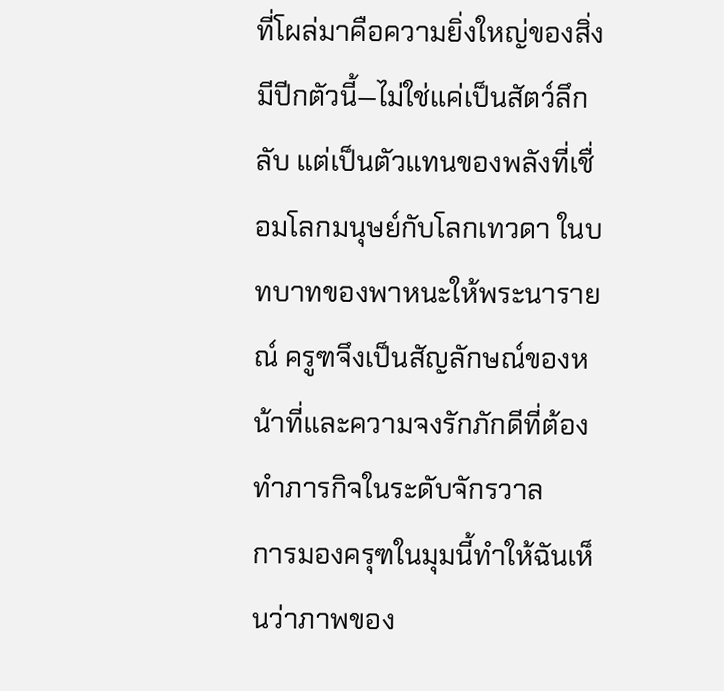ที่โผล่มาคือความยิ่งใหญ่ของสิ่งมีปีกตัวนี้—ไม่ใช่แค่เป็นสัตว์ลึกลับ แต่เป็นตัวแทนของพลังที่เชื่อมโลกมนุษย์กับโลกเทวดา ในบทบาทของพาหนะให้พระนารายณ์ ครูฑจึงเป็นสัญลักษณ์ของหน้าที่และความจงรักภักดีที่ต้องทำภารกิจในระดับจักรวาล
การมองครุฑในมุมนี้ทำให้ฉันเห็นว่าภาพของ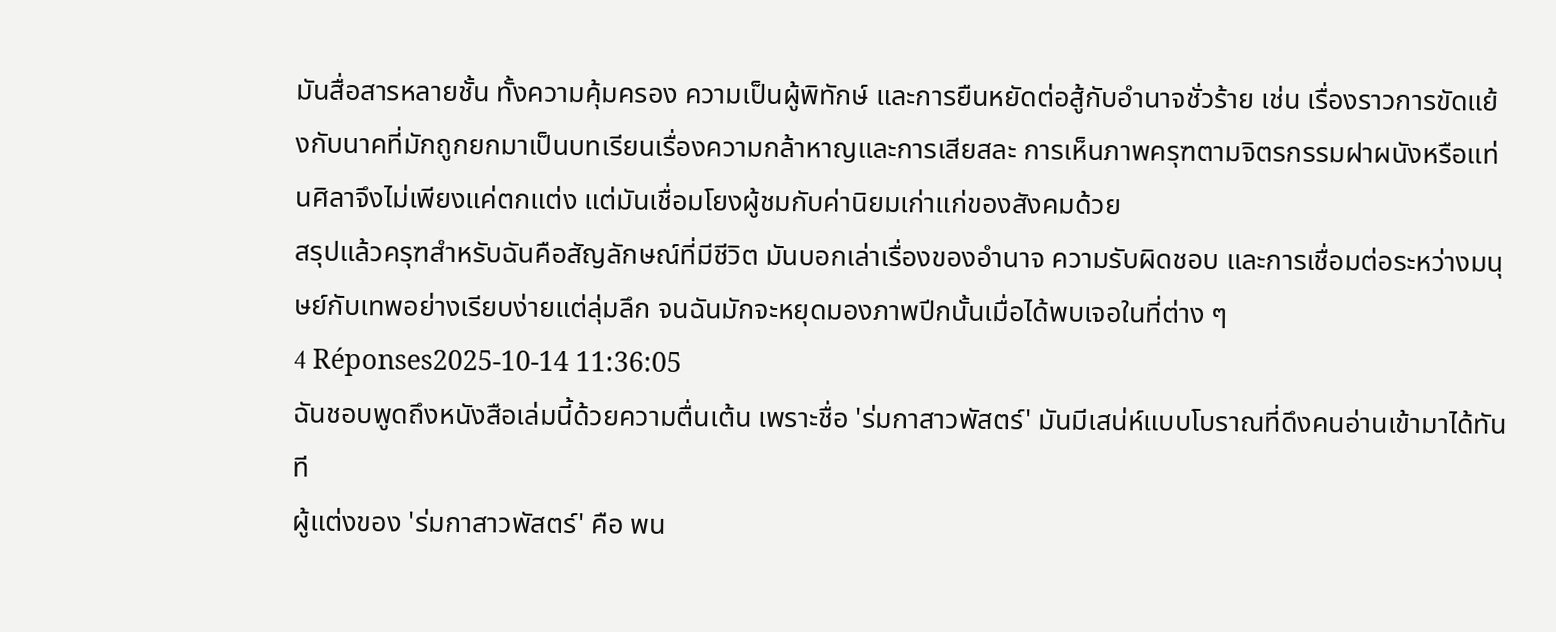มันสื่อสารหลายชั้น ทั้งความคุ้มครอง ความเป็นผู้พิทักษ์ และการยืนหยัดต่อสู้กับอำนาจชั่วร้าย เช่น เรื่องราวการขัดแย้งกับนาคที่มักถูกยกมาเป็นบทเรียนเรื่องความกล้าหาญและการเสียสละ การเห็นภาพครุฑตามจิตรกรรมฝาผนังหรือแท่นศิลาจึงไม่เพียงแค่ตกแต่ง แต่มันเชื่อมโยงผู้ชมกับค่านิยมเก่าแก่ของสังคมด้วย
สรุปแล้วครุฑสำหรับฉันคือสัญลักษณ์ที่มีชีวิต มันบอกเล่าเรื่องของอำนาจ ความรับผิดชอบ และการเชื่อมต่อระหว่างมนุษย์กับเทพอย่างเรียบง่ายแต่ลุ่มลึก จนฉันมักจะหยุดมองภาพปีกนั้นเมื่อได้พบเจอในที่ต่าง ๆ
4 Réponses2025-10-14 11:36:05
ฉันชอบพูดถึงหนังสือเล่มนี้ด้วยความตื่นเต้น เพราะชื่อ 'ร่มกาสาวพัสตร์' มันมีเสน่ห์แบบโบราณที่ดึงคนอ่านเข้ามาได้ทันที
ผู้แต่งของ 'ร่มกาสาวพัสตร์' คือ พน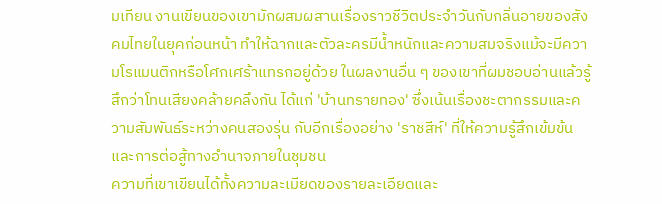มเทียน งานเขียนของเขามักผสมผสานเรื่องราวชีวิตประจำวันกับกลิ่นอายของสังคมไทยในยุคก่อนหน้า ทำให้ฉากและตัวละครมีน้ำหนักและความสมจริงแม้จะมีความโรแมนติกหรือโศกเศร้าแทรกอยู่ด้วย ในผลงานอื่น ๆ ของเขาที่ผมชอบอ่านแล้วรู้สึกว่าโทนเสียงคล้ายคลึงกัน ได้แก่ 'บ้านทรายทอง' ซึ่งเน้นเรื่องชะตากรรมและความสัมพันธ์ระหว่างคนสองรุ่น กับอีกเรื่องอย่าง 'ราชสีห์' ที่ให้ความรู้สึกเข้มข้นและการต่อสู้ทางอำนาจภายในชุมชน
ความที่เขาเขียนได้ทั้งความละเมียดของรายละเอียดและ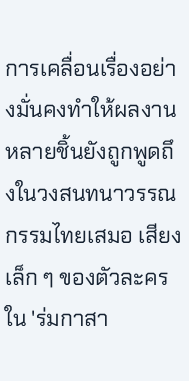การเคลื่อนเรื่องอย่างมั่นคงทำให้ผลงานหลายชิ้นยังถูกพูดถึงในวงสนทนาวรรณกรรมไทยเสมอ เสียงเล็ก ๆ ของตัวละครใน 'ร่มกาสา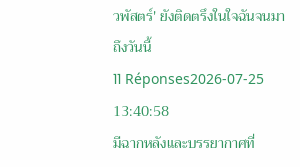วพัสตร์' ยังติดตรึงในใจฉันจนมาถึงวันนี้
11 Réponses2026-07-25 13:40:58
มีฉากหลังและบรรยากาศที่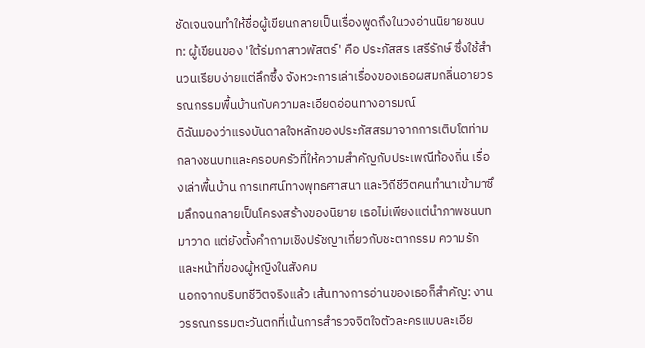ชัดเจนจนทำให้ชื่อผู้เขียนกลายเป็นเรื่องพูดถึงในวงอ่านนิยายชนบท: ผู้เขียนของ 'ใต้ร่มกาสาวพัสตร์' คือ ประภัสสร เสรีรักษ์ ซึ่งใช้สำนวนเรียบง่ายแต่ลึกซึ้ง จังหวะการเล่าเรื่องของเธอผสมกลิ่นอายวรรณกรรมพื้นบ้านกับความละเอียดอ่อนทางอารมณ์
ดิฉันมองว่าแรงบันดาลใจหลักของประภัสสรมาจากการเติบโตท่ามกลางชนบทและครอบครัวที่ให้ความสำคัญกับประเพณีท้องถิ่น เรื่องเล่าพื้นบ้าน การเทศน์ทางพุทธศาสนา และวิถีชีวิตคนทำนาเข้ามาซึมลึกจนกลายเป็นโครงสร้างของนิยาย เธอไม่เพียงแต่นำภาพชนบทมาวาด แต่ยังตั้งคำถามเชิงปรัชญาเกี่ยวกับชะตากรรม ความรัก และหน้าที่ของผู้หญิงในสังคม
นอกจากบริบทชีวิตจริงแล้ว เส้นทางการอ่านของเธอก็สำคัญ: งานวรรณกรรมตะวันตกที่เน้นการสำรวจจิตใจตัวละครแบบละเอีย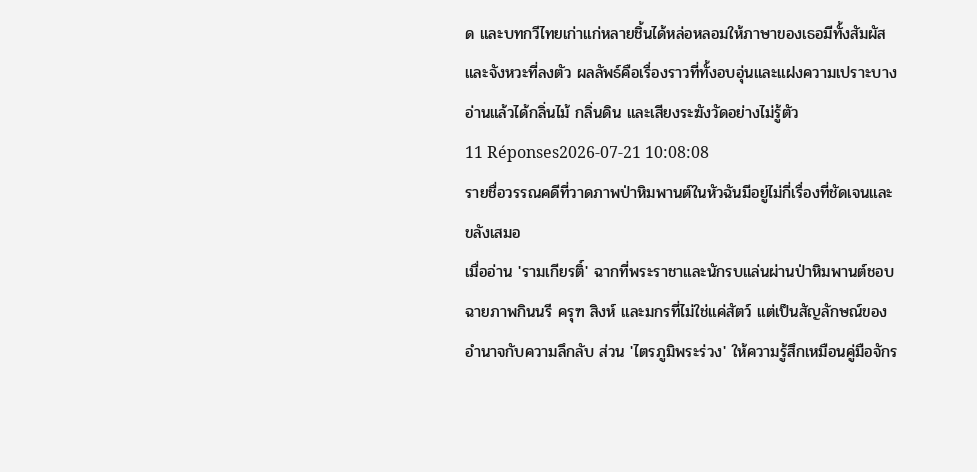ด และบทกวีไทยเก่าแก่หลายชิ้นได้หล่อหลอมให้ภาษาของเธอมีทั้งสัมผัสและจังหวะที่ลงตัว ผลลัพธ์คือเรื่องราวที่ทั้งอบอุ่นและแฝงความเปราะบาง อ่านแล้วได้กลิ่นไม้ กลิ่นดิน และเสียงระฆังวัดอย่างไม่รู้ตัว
11 Réponses2026-07-21 10:08:08
รายชื่อวรรณคดีที่วาดภาพป่าหิมพานต์ในหัวฉันมีอยู่ไม่กี่เรื่องที่ชัดเจนและขลังเสมอ
เมื่ออ่าน 'รามเกียรติ์' ฉากที่พระราชาและนักรบแล่นผ่านป่าหิมพานต์ชอบฉายภาพกินนรี ครุฑ สิงห์ และมกรที่ไม่ใช่แค่สัตว์ แต่เป็นสัญลักษณ์ของอำนาจกับความลึกลับ ส่วน 'ไตรภูมิพระร่วง' ให้ความรู้สึกเหมือนคู่มือจักร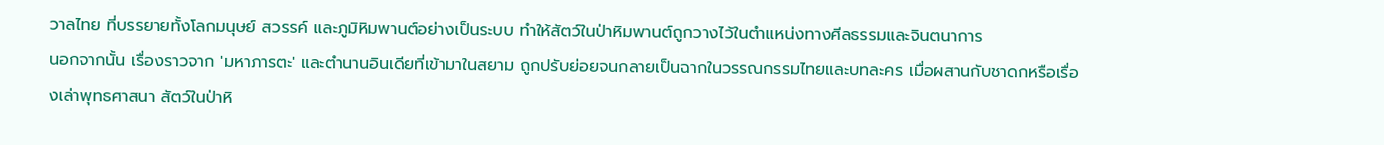วาลไทย ที่บรรยายทั้งโลกมนุษย์ สวรรค์ และภูมิหิมพานต์อย่างเป็นระบบ ทำให้สัตว์ในป่าหิมพานต์ถูกวางไว้ในตำแหน่งทางศีลธรรมและจินตนาการ
นอกจากนั้น เรื่องราวจาก 'มหาภารตะ' และตำนานอินเดียที่เข้ามาในสยาม ถูกปรับย่อยจนกลายเป็นฉากในวรรณกรรมไทยและบทละคร เมื่อผสานกับชาดกหรือเรื่องเล่าพุทธศาสนา สัตว์ในป่าหิ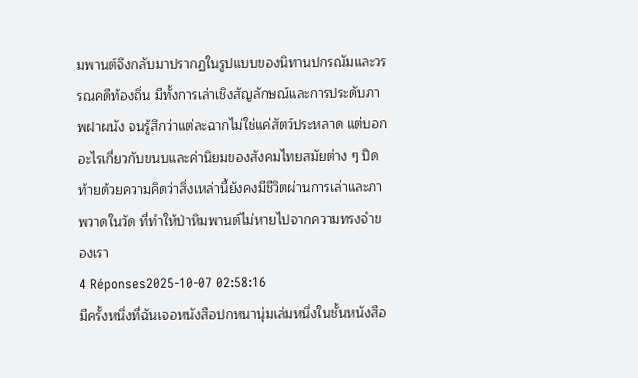มพานต์จึงกลับมาปรากฏในรูปแบบของนิทานปกรณัมและวรรณคดีท้องถิ่น มีทั้งการเล่าเชิงสัญลักษณ์และการประดับภาพฝาผนัง จนรู้สึกว่าแต่ละฉากไม่ใช่แค่สัตว์ประหลาด แต่บอกอะไรเกี่ยวกับขนบและค่านิยมของสังคมไทยสมัยต่าง ๆ ปิดท้ายด้วยความคิดว่าสิ่งเหล่านี้ยังคงมีชีวิตผ่านการเล่าและภาพวาดในวัด ที่ทำให้ป่าหิมพานต์ไม่หายไปจากความทรงจำของเรา
4 Réponses2025-10-07 02:58:16
มีครั้งหนึ่งที่ฉันเจอหนังสือปกหนานุ่มเล่มหนึ่งในชั้นหนังสือ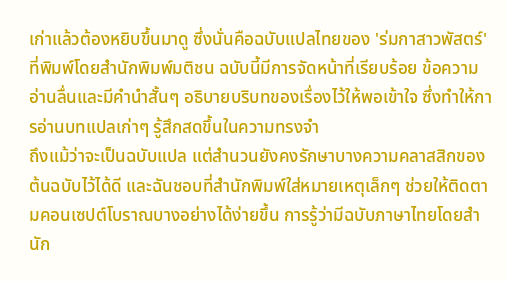เก่าแล้วต้องหยิบขึ้นมาดู ซึ่งนั่นคือฉบับแปลไทยของ 'ร่มกาสาวพัสตร์' ที่พิมพ์โดยสำนักพิมพ์มติชน ฉบับนี้มีการจัดหน้าที่เรียบร้อย ข้อความอ่านลื่นและมีคำนำสั้นๆ อธิบายบริบทของเรื่องไว้ให้พอเข้าใจ ซึ่งทำให้การอ่านบทแปลเก่าๆ รู้สึกสดขึ้นในความทรงจำ
ถึงแม้ว่าจะเป็นฉบับแปล แต่สำนวนยังคงรักษาบางความคลาสสิกของต้นฉบับไว้ได้ดี และฉันชอบที่สำนักพิมพ์ใส่หมายเหตุเล็กๆ ช่วยให้ติดตามคอนเซปต์โบราณบางอย่างได้ง่ายขึ้น การรู้ว่ามีฉบับภาษาไทยโดยสำนัก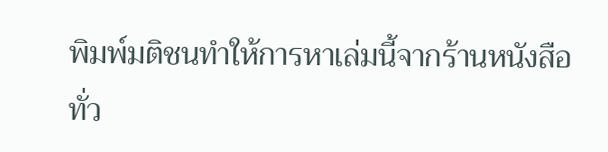พิมพ์มติชนทำให้การหาเล่มนี้จากร้านหนังสือทั่ว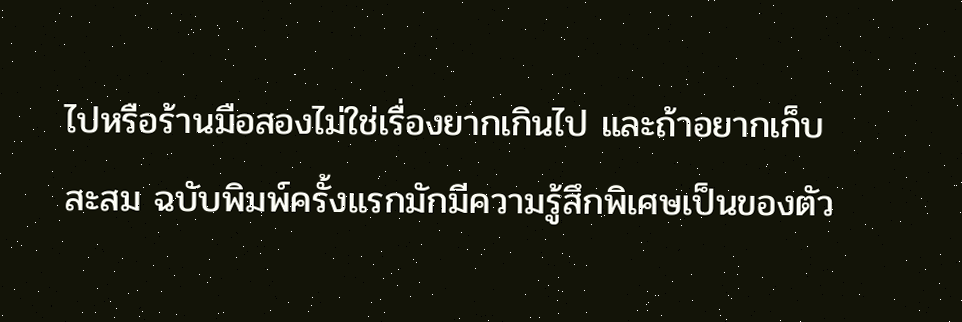ไปหรือร้านมือสองไม่ใช่เรื่องยากเกินไป และถ้าอยากเก็บสะสม ฉบับพิมพ์ครั้งแรกมักมีความรู้สึกพิเศษเป็นของตัว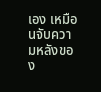เอง เหมือนจับความหลังของ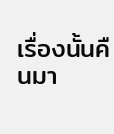เรื่องนั้นคืนมา